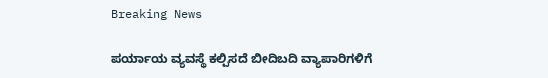Breaking News

ಪರ್ಯಾಯ ವ್ಯವಸ್ಥೆ ಕಲ್ಪಿಸದೆ ಬೀದಿಬದಿ ವ್ಯಾಪಾರಿಗಳಿಗೆ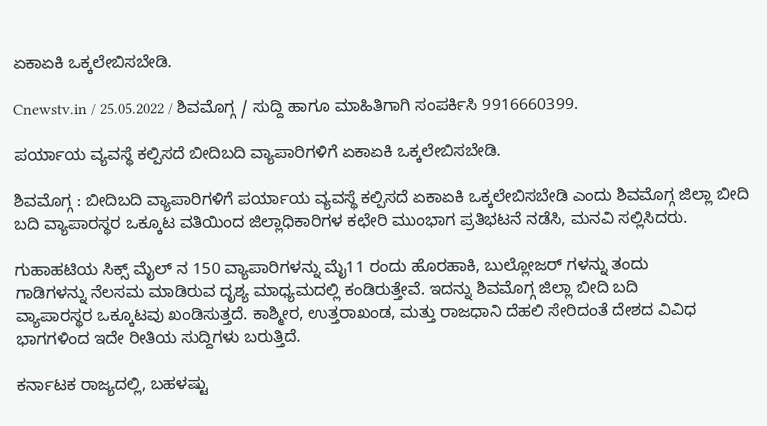ಏಕಾಏಕಿ ಒಕ್ಕಲೇಬಿಸಬೇಡಿ.

Cnewstv.in / 25.05.2022 / ಶಿವಮೊಗ್ಗ / ಸುದ್ದಿ ಹಾಗೂ ಮಾಹಿತಿಗಾಗಿ ಸಂಪರ್ಕಿಸಿ 9916660399.

ಪರ್ಯಾಯ ವ್ಯವಸ್ಥೆ ಕಲ್ಪಿಸದೆ ಬೀದಿಬದಿ ವ್ಯಾಪಾರಿಗಳಿಗೆ ಏಕಾಏಕಿ ಒಕ್ಕಲೇಬಿಸಬೇಡಿ.

ಶಿವಮೊಗ್ಗ : ಬೀದಿಬದಿ ವ್ಯಾಪಾರಿಗಳಿಗೆ ಪರ್ಯಾಯ ವ್ಯವಸ್ಥೆ ಕಲ್ಪಿಸದೆ ಏಕಾಏಕಿ ಒಕ್ಕಲೇಬಿಸಬೇಡಿ ಎಂದು ಶಿವಮೊಗ್ಗ ಜಿಲ್ಲಾ ಬೀದಿ ಬದಿ ವ್ಯಾಪಾರಸ್ಥರ ಒಕ್ಕೂಟ ವತಿಯಿಂದ ಜಿಲ್ಲಾಧಿಕಾರಿಗಳ ಕಛೇರಿ ಮುಂಭಾಗ ಪ್ರತಿಭಟನೆ ನಡೆಸಿ, ಮನವಿ ಸಲ್ಲಿಸಿದರು.

ಗುಹಾಹಟಿಯ ಸಿಕ್ಸ್ ಮೈಲ್ ನ 150 ವ್ಯಾಪಾರಿಗಳನ್ನು ಮೈ11 ರಂದು ಹೊರಹಾಕಿ, ಬುಲ್ಲೋಜರ್ ಗಳನ್ನು ತಂದು
ಗಾಡಿಗಳನ್ನು ನೆಲಸಮ ಮಾಡಿರುವ ದೃಶ್ಯ ಮಾಧ್ಯಮದಲ್ಲಿ ಕಂಡಿರುತ್ತೇವೆ. ಇದನ್ನು ಶಿವಮೊಗ್ಗ ಜಿಲ್ಲಾ ಬೀದಿ ಬದಿ
ವ್ಯಾಪಾರಸ್ಥರ ಒಕ್ಕೂಟವು ಖಂಡಿಸುತ್ತದೆ. ಕಾಶ್ಮೀರ, ಉತ್ತರಾಖಂಡ, ಮತ್ತು ರಾಜಧಾನಿ ದೆಹಲಿ ಸೇರಿದಂತೆ ದೇಶದ ವಿವಿಧ ಭಾಗಗಳಿಂದ ಇದೇ ರೀತಿಯ ಸುದ್ದಿಗಳು ಬರುತ್ತಿದೆ.

ಕರ್ನಾಟಕ ರಾಜ್ಯದಲ್ಲಿ, ಬಹಳಷ್ಟು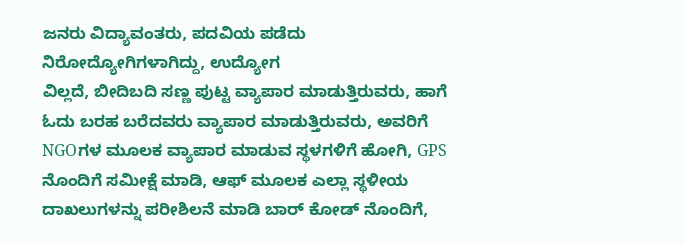ಜನರು ವಿದ್ಯಾವಂತರು, ಪದವಿಯ ಪಡೆದು ನಿರೋದ್ಯೋಗಿಗಳಾಗಿದ್ದು, ಉದ್ಯೋಗ
ವಿಲ್ಲದೆ, ಬೀದಿಬದಿ ಸಣ್ಣ ಪುಟ್ಟ ವ್ಯಾಪಾರ ಮಾಡುತ್ತಿರುವರು, ಹಾಗೆ ಓದು ಬರಹ ಬರೆದವರು ವ್ಯಾಪಾರ ಮಾಡುತ್ತಿರುವರು, ಅವರಿಗೆ NGOಗಳ ಮೂಲಕ ವ್ಯಾಪಾರ ಮಾಡುವ ಸ್ಥಳಗಳಿಗೆ ಹೋಗಿ, GPS ನೊಂದಿಗೆ ಸಮೀಕ್ಷೆ ಮಾಡಿ, ಆಫ್ ಮೂಲಕ ಎಲ್ಲಾ ಸ್ಥಳೀಯ ದಾಖಲುಗಳನ್ನು ಪರೀಶಿಲನೆ ಮಾಡಿ ಬಾರ್ ಕೋಡ್ ನೊಂದಿಗೆ,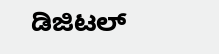ಡಿಜಿಟಲ್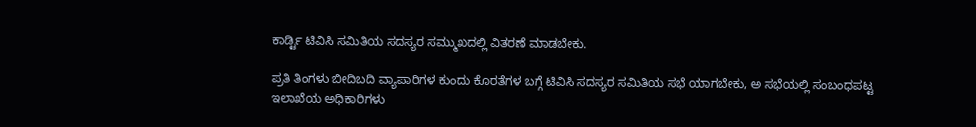ಕಾರ್ಡ್ಟಿ ಟಿವಿಸಿ ಸಮಿತಿಯ ಸದಸ್ಯರ ಸಮ್ಮುಖದಲ್ಲಿ ವಿತರಣೆ ಮಾಡಬೇಕು.

ಪ್ರತಿ ತಿಂಗಳು ಬೀದಿಬದಿ ವ್ಯಾಪಾರಿಗಳ ಕುಂದು ಕೊರತೆಗಳ ಬಗ್ಗೆ ಟಿವಿಸಿ ಸದಸ್ಯರ ಸಮಿತಿಯ ಸಭೆ ಯಾಗಬೇಕು, ಅ ಸಭೆಯಲ್ಲಿ ಸಂಬಂಧಪಟ್ಟ ಇಲಾಖೆಯ ಅಧಿಕಾರಿಗಳು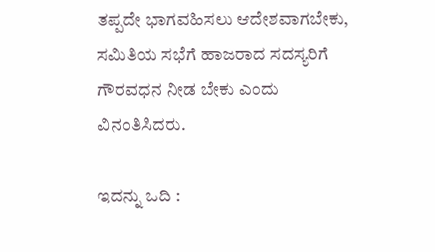ತಪ್ಪದೇ ಭಾಗವಹಿಸಲು ಆದೇಶವಾಗಬೇಕು, ಸಮಿತಿಯ ಸಭೆಗೆ ಹಾಜರಾದ ಸದಸ್ಯರಿಗೆ ಗೌರವಧನ ನೀಡ ಬೇಕು ಎಂದು ವಿನಂತಿಸಿದರು.

ಇದನ್ನು ಒದಿ :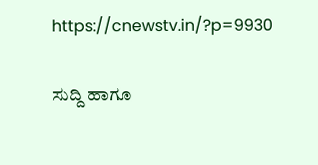https://cnewstv.in/?p=9930

ಸುದ್ದಿ ಹಾಗೂ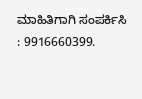ಮಾಹಿತಿಗಾಗಿ ಸಂಪರ್ಕಿಸಿ : 9916660399.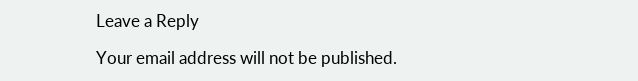Leave a Reply

Your email address will not be published.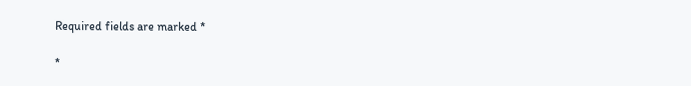Required fields are marked *

*